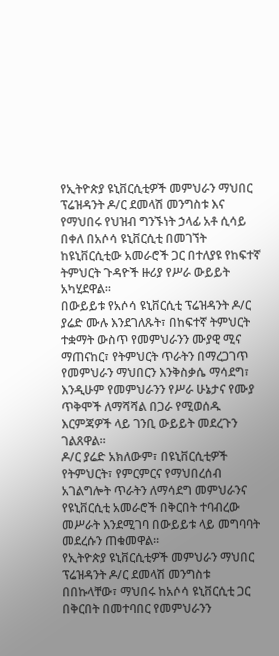የኢትዮጵያ ዩኒቨርሲቲዎች መምህራን ማህበር ፕሬዝዳንት ዶ/ር ደመላሽ መንግስቱ እና የማህበሩ የህዝብ ግንኙነት ኃላፊ አቶ ሲሳይ በቀለ በአሶሳ ዩኒቨርሲቲ በመገኘት ከዩኒቨርሲቲው አመራሮች ጋር በተለያዩ የከፍተኛ ትምህርት ጉዳዮች ዙሪያ የሥራ ውይይት አካሂደዋል።
በውይይቱ የአሶሳ ዩኒቨርሲቲ ፕሬዝዳንት ዶ/ር ያሬድ ሙሉ እንደገለጹት፣ በከፍተኛ ትምህርት ተቋማት ውስጥ የመምህራንን ሙያዊ ሚና ማጠናከር፣ የትምህርት ጥራትን በማረጋገጥ የመምህራን ማህበርን እንቅስቃሴ ማሳደግ፣ እንዲሁም የመምህራንን የሥራ ሁኔታና የሙያ ጥቅሞች ለማሻሻል በጋራ የሚወሰዱ እርምጃዎች ላይ ገንቢ ውይይት መደረጉን ገልጸዋል።
ዶ/ር ያሬድ አክለውም፣ በዩኒቨርሲቲዎች የትምህርት፣ የምርምርና የማህበረሰብ አገልግሎት ጥራትን ለማሳደግ መምህራንና የዩኒቨርሲቲ አመራሮች በቅርበት ተባብረው መሥራት እንደሚገባ በውይይቱ ላይ መግባባት መደረሱን ጠቁመዋል።
የኢትዮጵያ ዩኒቨርሲቲዎች መምህራን ማህበር ፕሬዝዳንት ዶ/ር ደመላሽ መንግስቱ በበኩላቸው፣ ማህበሩ ከአሶሳ ዩኒቨርሲቲ ጋር በቅርበት በመተባበር የመምህራንን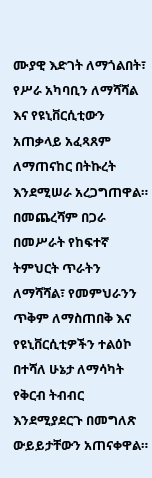ሙያዊ እድገት ለማጎልበት፣ የሥራ አካባቢን ለማሻሻል እና የዩኒቨርሲቲውን አጠቃላይ አፈጻጸም ለማጠናከር በትኩረት እንደሚሠራ አረጋግጠዋል።
በመጨረሻም በጋራ በመሥራት የከፍተኛ ትምህርት ጥራትን ለማሻሻል፣ የመምህራንን ጥቅም ለማስጠበቅ እና የዩኒቨርሲቲዎችን ተልዕኮ በተሻለ ሁኔታ ለማሳካት የቅርብ ትብብር እንደሚያደርጉ በመግለጽ ውይይታቸውን አጠናቀዋል።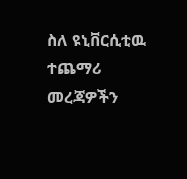ስለ ዩኒቨርሲቲዉ ተጨማሪ መረጃዎችን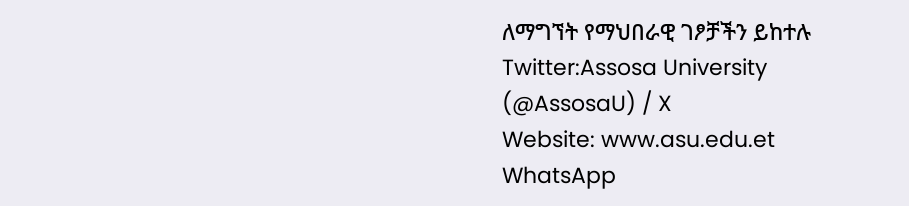ለማግኘት የማህበራዊ ገፆቻችን ይከተሉ
Twitter:Assosa University (@AssosaU) / X
Website: www.asu.edu.et
WhatsApp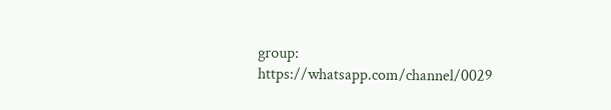group: https://whatsapp.com/channel/0029